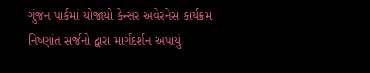ગુંજન પાર્કમાં યોજાયો કેન્સર અવેરનેસ કાર્યક્રમ
નિષ્ણાંત સર્જનો દ્વારા માર્ગદર્શન અપાયું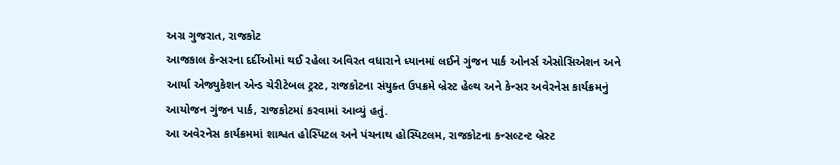અગ્ર ગુજરાત, રાજકોટ
આજકાલ કેન્સરના દર્દીઓમાં થઈ રહેલા અવિરત વધારાને ધ્યાનમાં લઈને ગુંજન પાર્ક ઓનર્સ એસોસિએશન અને આર્યા એજ્યુકેશન એન્ડ ચેરીટેબલ ટ્રસ્ટ, રાજકોટના સંયુક્ત ઉપક્રમે બ્રેસ્ટ હેલ્થ અને કેન્સર અવેરનેસ કાર્યક્રમનું આયોજન ગુંજન પાર્ક, રાજકોટમાં કરવામાં આવ્યું હતું.
આ અવેરનેસ કાર્યક્રમમાં શાશ્વત હોસ્પિટલ અને પંચનાથ હોસ્પિટલમ, રાજકોટના કન્સલ્ટન્ટ બ્રેસ્ટ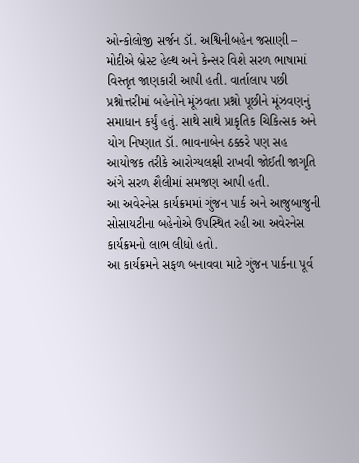ઓન્કોલોજી સર્જન ડૉ. અશ્વિનીબહેન જસાણી – મોદીએ બ્રેસ્ટ હેલ્થ અને કેન્સર વિશે સરળ ભાષામાં વિસ્તૃત જાણકારી આપી હતી. વાર્તાલાપ પછી પ્રશ્નોત્તરીમાં બહેનોને મૂંઝવતા પ્રશ્નો પૂછીને મૂંઝવણનું સમાધાન કર્યું હતું. સાથે સાથે પ્રાકૃતિક ચિકિત્સક અને યોગ નિષ્ણાત ડૉ. ભાવનાબેન ઠક્કરે પણ સહ આયોજક તરીકે આરોગ્યલક્ષી રાખવી જોઈતી જાગૃતિ અંગે સરળ શૈલીમાં સમજણ આપી હતી.
આ અવેરનેસ કાર્યક્રમમાં ગુંજન પાર્ક અને આજુબાજુની સોસાયટીના બહેનોએ ઉપસ્થિત રહી આ અવેરનેસ કાર્યક્રમનો લાભ લીધો હતો.
આ કાર્યક્રમને સફળ બનાવવા માટે ગુંજન પાર્કના પૂર્વ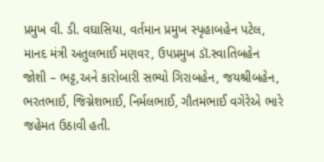પ્રમુખ વી. ડી. વઘાસિયા, વર્તમાન પ્રમુખ સ્પૃહાબહેન પટેલ, માનદ મંત્રી અતુલભાઈ મણવર, ઉપપ્રમુખ ડૉ.સ્વાતિબહેન જોશી – ભટ્ટ,અને કારોબારી સભ્યો ગિરાબહેન, જયશ્રીબહેન, ભરતભાઈ, જિગ્નેશભાઈ, નિર્મલભાઈ, ગૌતમભાઈ વગેરેએ ભારે જહેમત ઉઠાવી હતી.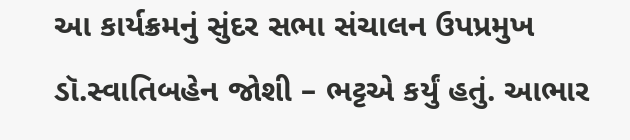આ કાર્યક્રમનું સુંદર સભા સંચાલન ઉપપ્રમુખ ડૉ.સ્વાતિબહેન જોશી – ભટ્ટએ કર્યું હતું. આભાર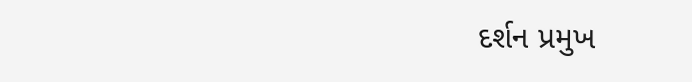દર્શન પ્રમુખ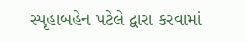સ્પૃહાબહેન પટેલે દ્વારા કરવામાં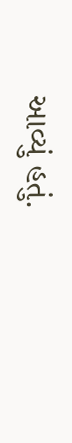આવ્યું હતું.